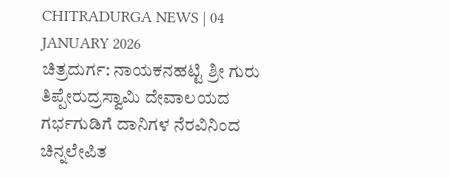CHITRADURGA NEWS | 04 JANUARY 2026
ಚಿತ್ರದುರ್ಗ: ನಾಯಕನಹಟ್ಟಿ ಶ್ರೀ ಗುರು ತಿಪ್ಪೇರುದ್ರಸ್ವಾಮಿ ದೇವಾಲಯದ ಗರ್ಭಗುಡಿಗೆ ದಾನಿಗಳ ನೆರವಿನಿಂದ ಚಿನ್ನಲೇಪಿತ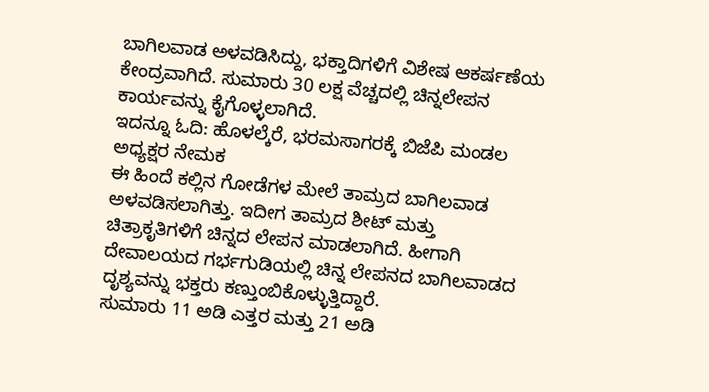ಬಾಗಿಲವಾಡ ಅಳವಡಿಸಿದ್ದು, ಭಕ್ತಾದಿಗಳಿಗೆ ವಿಶೇಷ ಆಕರ್ಷಣೆಯ ಕೇಂದ್ರವಾಗಿದೆ. ಸುಮಾರು 30 ಲಕ್ಷ ವೆಚ್ಚದಲ್ಲಿ ಚಿನ್ನಲೇಪನ ಕಾರ್ಯವನ್ನು ಕೈಗೊಳ್ಳಲಾಗಿದೆ.
ಇದನ್ನೂ ಓದಿ: ಹೊಳಲ್ಕೆರೆ, ಭರಮಸಾಗರಕ್ಕೆ ಬಿಜೆಪಿ ಮಂಡಲ ಅಧ್ಯಕ್ಷರ ನೇಮಕ
ಈ ಹಿಂದೆ ಕಲ್ಲಿನ ಗೋಡೆಗಳ ಮೇಲೆ ತಾಮ್ರದ ಬಾಗಿಲವಾಡ ಅಳವಡಿಸಲಾಗಿತ್ತು. ಇದೀಗ ತಾಮ್ರದ ಶೀಟ್ ಮತ್ತು ಚಿತ್ರಾಕೃತಿಗಳಿಗೆ ಚಿನ್ನದ ಲೇಪನ ಮಾಡಲಾಗಿದೆ. ಹೀಗಾಗಿ ದೇವಾಲಯದ ಗರ್ಭಗುಡಿಯಲ್ಲಿ ಚಿನ್ನ ಲೇಪನದ ಬಾಗಿಲವಾಡದ ದೃಶ್ಯವನ್ನು ಭಕ್ತರು ಕಣ್ತುಂಬಿಕೊಳ್ಳುತ್ತಿದ್ದಾರೆ.
ಸುಮಾರು 11 ಅಡಿ ಎತ್ತರ ಮತ್ತು 21 ಅಡಿ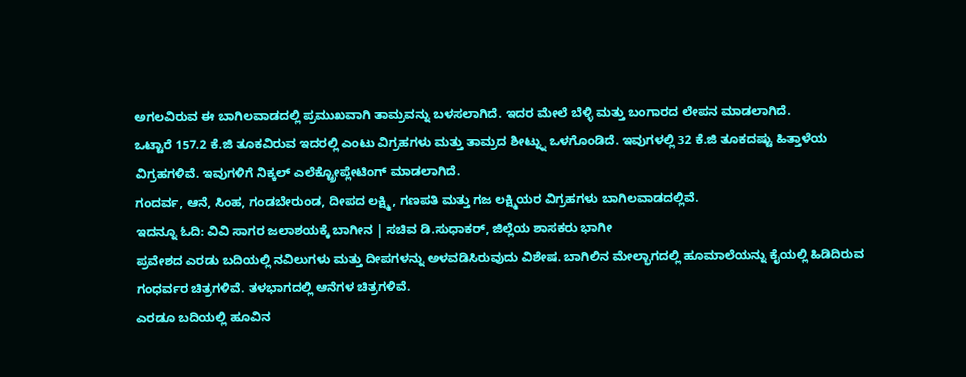ಅಗಲವಿರುವ ಈ ಬಾಗಿಲವಾಡದಲ್ಲಿ ಪ್ರಮುಖವಾಗಿ ತಾಮ್ರವನ್ನು ಬಳಸಲಾಗಿದೆ. ಇದರ ಮೇಲೆ ಬೆಳ್ಳಿ ಮತ್ತು ಬಂಗಾರದ ಲೇಪನ ಮಾಡಲಾಗಿದೆ.
ಒಟ್ಟಾರೆ 157.2 ಕೆ.ಜಿ ತೂಕವಿರುವ ಇದರಲ್ಲಿ ಎಂಟು ವಿಗ್ರಹಗಳು ಮತ್ತು ತಾಮ್ರದ ಶೀಟ್ನ್ನು ಒಳಗೊಂಡಿದೆ. ಇವುಗಳಲ್ಲಿ 32 ಕೆ.ಜಿ ತೂಕದಷ್ಟು ಹಿತ್ತಾಳೆಯ ವಿಗ್ರಹಗಳಿವೆ. ಇವುಗಳಿಗೆ ನಿಕ್ಕಲ್ ಎಲೆಕ್ಟ್ರೋಪ್ಲೇಟಿಂಗ್ ಮಾಡಲಾಗಿದೆ.
ಗಂದರ್ವ, ಆನೆ, ಸಿಂಹ, ಗಂಡಬೇರುಂಡ, ದೀಪದ ಲಕ್ಷ್ಮಿ, ಗಣಪತಿ ಮತ್ತು ಗಜ ಲಕ್ಷ್ಮಿಯರ ವಿಗ್ರಹಗಳು ಬಾಗಿಲವಾಡದಲ್ಲಿವೆ.
ಇದನ್ನೂ ಓದಿ: ವಿವಿ ಸಾಗರ ಜಲಾಶಯಕ್ಕೆ ಬಾಗೀನ | ಸಚಿವ ಡಿ.ಸುಧಾಕರ್, ಜಿಲ್ಲೆಯ ಶಾಸಕರು ಭಾಗೀ
ಪ್ರವೇಶದ ಎರಡು ಬದಿಯಲ್ಲಿ ನವಿಲುಗಳು ಮತ್ತು ದೀಪಗಳನ್ನು ಅಳವಡಿಸಿರುವುದು ವಿಶೇಷ. ಬಾಗಿಲಿನ ಮೇಲ್ಭಾಗದಲ್ಲಿ ಹೂಮಾಲೆಯನ್ನು ಕೈಯಲ್ಲಿ ಹಿಡಿದಿರುವ ಗಂಧರ್ವರ ಚಿತ್ರಗಳಿವೆ. ತಳಭಾಗದಲ್ಲಿ ಆನೆಗಳ ಚಿತ್ರಗಳಿವೆ.
ಎರಡೂ ಬದಿಯಲ್ಲಿ ಹೂವಿನ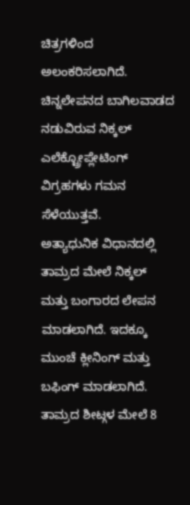ಚಿತ್ರಗಳಿಂದ ಅಲಂಕರಿಸಲಾಗಿದೆ. ಚಿನ್ನಲೇಪನದ ಬಾಗಿಲವಾಡದ ನಡುವಿರುವ ನಿಕ್ಕಲ್ ಎಲೆಕ್ಟ್ರೋಪ್ಲೇಟಿಂಗ್ ವಿಗ್ರಹಗಳು ಗಮನ ಸೆಳೆಯುತ್ತವೆ.
ಅತ್ಯಾಧುನಿಕ ವಿಧಾನದಲ್ಲಿ ತಾಮ್ರದ ಮೇಲೆ ನಿಕ್ಕಲ್ ಮತ್ತು ಬಂಗಾರದ ಲೇಪನ ಮಾಡಲಾಗಿದೆ. ಇದಕ್ಕೂ ಮುಂಚೆ ಕ್ಲೀನಿಂಗ್ ಮತ್ತು ಬಫಿಂಗ್ ಮಾಡಲಾಗಿದೆ. ತಾಮ್ರದ ಶೀಟ್ಗಳ ಮೇಲೆ 8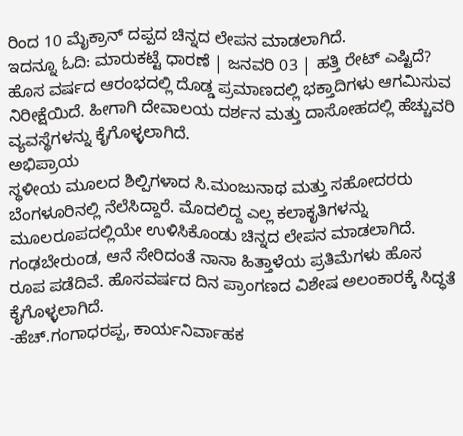ರಿಂದ 10 ಮೈಕ್ರಾನ್ ದಪ್ಪದ ಚಿನ್ನದ ಲೇಪನ ಮಾಡಲಾಗಿದೆ.
ಇದನ್ನೂ ಓದಿ: ಮಾರುಕಟ್ಟೆ ಧಾರಣೆ | ಜನವರಿ 03 | ಹತ್ತಿ ರೇಟ್ ಎಷ್ಟಿದೆ?
ಹೊಸ ವರ್ಷದ ಆರಂಭದಲ್ಲಿ ದೊಡ್ಡ ಪ್ರಮಾಣದಲ್ಲಿ ಭಕ್ತಾದಿಗಳು ಆಗಮಿಸುವ ನಿರೀಕ್ಷೆಯಿದೆ. ಹೀಗಾಗಿ ದೇವಾಲಯ ದರ್ಶನ ಮತ್ತು ದಾಸೋಹದಲ್ಲಿ ಹೆಚ್ಚುವರಿ ವ್ಯವಸ್ಥೆಗಳನ್ನು ಕೈಗೊಳ್ಳಲಾಗಿದೆ.
ಅಭಿಪ್ರಾಯ
ಸ್ಥಳೀಯ ಮೂಲದ ಶಿಲ್ಪಿಗಳಾದ ಸಿ.ಮಂಜುನಾಥ ಮತ್ತು ಸಹೋದರರು ಬೆಂಗಳೂರಿನಲ್ಲಿ ನೆಲೆಸಿದ್ದಾರೆ. ಮೊದಲಿದ್ದ ಎಲ್ಲ ಕಲಾಕೃತಿಗಳನ್ನು ಮೂಲರೂಪದಲ್ಲಿಯೇ ಉಳಿಸಿಕೊಂಡು ಚಿನ್ನದ ಲೇಪನ ಮಾಡಲಾಗಿದೆ.
ಗಂಢಬೇರುಂಡ, ಆನೆ ಸೇರಿದಂತೆ ನಾನಾ ಹಿತ್ತಾಳೆಯ ಪ್ರತಿಮೆಗಳು ಹೊಸ ರೂಪ ಪಡೆದಿವೆ. ಹೊಸವರ್ಷದ ದಿನ ಪ್ರಾಂಗಣದ ವಿಶೇಷ ಅಲಂಕಾರಕ್ಕೆ ಸಿದ್ಧತೆ ಕೈಗೊಳ್ಳಲಾಗಿದೆ.
-ಹೆಚ್.ಗಂಗಾಧರಪ್ಪ, ಕಾರ್ಯನಿರ್ವಾಹಕ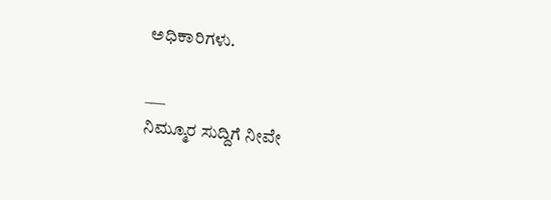ಅಧಿಕಾರಿಗಳು.

___
ನಿಮ್ಮೂರ ಸುದ್ದಿಗೆ ನೀವೇ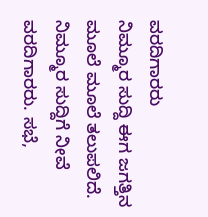ವರದಿಗಾರರು
ನಿಮ್ಮೂರ ಸುದ್ದಿ ಈಗ ಜಗತ್ತಿನ ಮೂಲೆ ಮೂಲೆ ತಲುಪಲಿದೆ. ನಿಮ್ಮೂರ ಸುದ್ದಿಗೆ ನೀವೆ ವರದಿಗಾರರು. ಸಭೆ,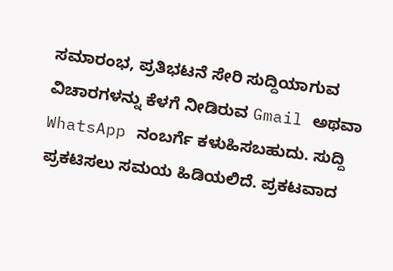ಸಮಾರಂಭ, ಪ್ರತಿಭಟನೆ ಸೇರಿ ಸುದ್ದಿಯಾಗುವ ವಿಚಾರಗಳನ್ನು ಕೆಳಗೆ ನೀಡಿರುವ Gmail ಅಥವಾ WhatsApp ನಂಬರ್ಗೆ ಕಳುಹಿಸಬಹುದು. ಸುದ್ದಿ ಪ್ರಕಟಿಸಲು ಸಮಯ ಹಿಡಿಯಲಿದೆ. ಪ್ರಕಟವಾದ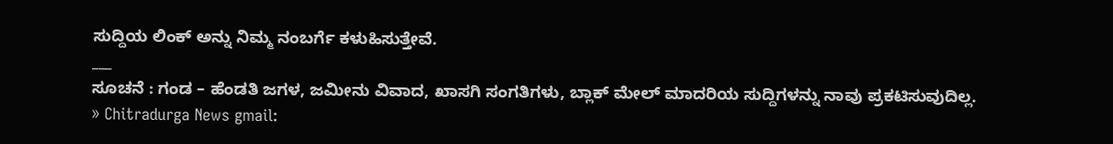ಸುದ್ದಿಯ ಲಿಂಕ್ ಅನ್ನು ನಿಮ್ಮ ನಂಬರ್ಗೆ ಕಳುಹಿಸುತ್ತೇವೆ.
___
ಸೂಚನೆ : ಗಂಡ – ಹೆಂಡತಿ ಜಗಳ, ಜಮೀನು ವಿವಾದ, ಖಾಸಗಿ ಸಂಗತಿಗಳು, ಬ್ಲಾಕ್ ಮೇಲ್ ಮಾದರಿಯ ಸುದ್ದಿಗಳನ್ನು ನಾವು ಪ್ರಕಟಿಸುವುದಿಲ್ಲ.
» Chitradurga News gmail: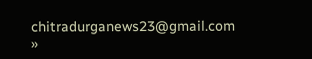chitradurganews23@gmail.com
»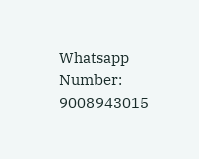Whatsapp Number: 9008943015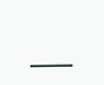___